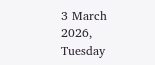3 March 2026, Tuesday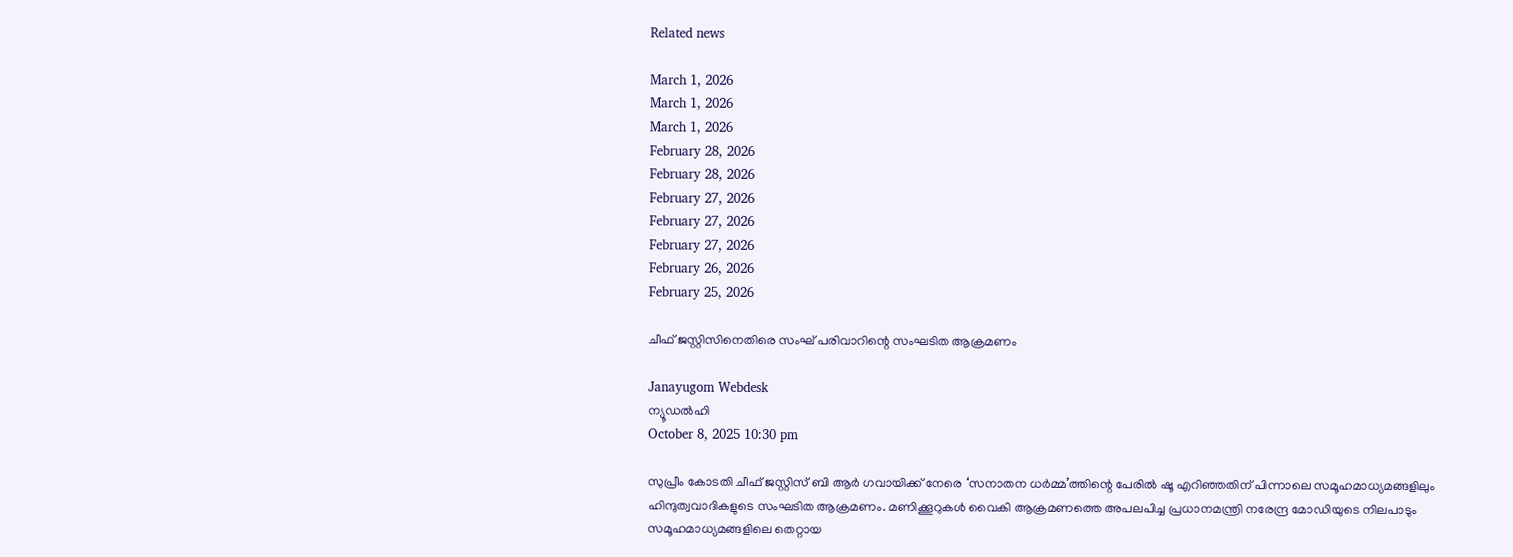Related news

March 1, 2026
March 1, 2026
March 1, 2026
February 28, 2026
February 28, 2026
February 27, 2026
February 27, 2026
February 27, 2026
February 26, 2026
February 25, 2026

ചീഫ് ജസ്റ്റിസിനെതിരെ സംഘ് പരിവാറിന്റെ സംഘടിത ആക്രമണം

Janayugom Webdesk
ന്യൂഡൽഹി
October 8, 2025 10:30 pm

സുപ്രീം കോടതി ചീഫ് ജസ്റ്റിസ് ബി ആർ ഗവായിക്ക് നേരെ ‘സനാതന ധർമ്മ’ത്തിന്റെ പേരിൽ ഷൂ എറിഞ്ഞതിന് പിന്നാലെ സമൂഹമാധ്യമങ്ങളിലും ഹിന്ദുത്വവാദികളുടെ സംഘടിത ആക്രമണം. മണിക്കൂറുകള്‍ വൈകി ആക്രമണത്തെ അപലപിച്ച പ്രധാനമന്ത്രി നരേന്ദ്ര മോഡിയുടെ നിലപാടും സമൂഹമാധ്യമങ്ങളിലെ തെറ്റായ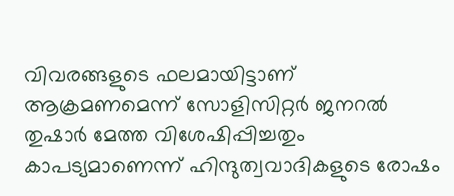വിവരങ്ങളുടെ ഫലമായിട്ടാണ് ആക്രമണമെന്ന് സോളിസിറ്റർ ജനറൽ തുഷാർ മേത്ത വിശേഷിപ്പിച്ചതും കാപട്യമാണെന്ന് ഹിന്ദുത്വവാദികളുടെ രോഷം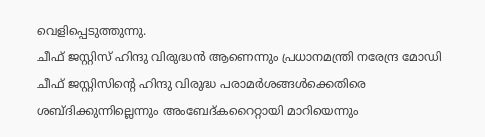വെളിപ്പെടുത്തുന്നു.
ചീഫ് ജസ്റ്റിസ് ഹിന്ദു വിരുദ്ധൻ ആണെന്നും പ്രധാനമന്ത്രി നരേന്ദ്ര മോഡി ചീഫ് ജസ്റ്റിസിന്റെ ഹിന്ദു വിരുദ്ധ പരാമർശങ്ങൾക്കെതിരെ ശബ്ദിക്കുന്നില്ലെന്നും അംബേദ്കറൈറ്റായി മാറിയെന്നും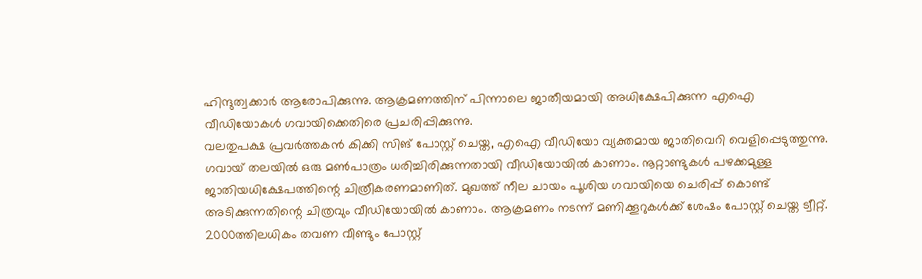ഹിന്ദുത്വക്കാര്‍ ആരോപിക്കുന്നു. ആക്രമണത്തിന് പിന്നാലെ ജാതീയമായി അധിക്ഷേപിക്കുന്ന എഐ വീഡിയോകള്‍ ഗവായിക്കെതിരെ പ്രചരിപ്പിക്കുന്നു.
വലതുപക്ഷ പ്രവര്‍ത്തകന്‍ കിക്കി സിങ് പോസ്റ്റ് ചെയ്ത, എഐ വീഡിയോ വ്യക്തമായ ജാതിവെറി വെളിപ്പെടുത്തുന്നു. ഗവായ് തലയിൽ ഒരു മൺപാത്രം ധരിച്ചിരിക്കുന്നതായി വീഡിയോയിൽ കാണാം. നൂറ്റാണ്ടുകൾ പഴക്കമുള്ള ജാതിയധിക്ഷേപത്തിന്റെ ചിത്രീകരണമാണിത്. മുഖത്ത് നീല ചായം പൂശിയ ഗവായിയെ ചെരിപ്പ് കൊണ്ട് അടിക്കുന്നതിന്റെ ചിത്രവും വീഡിയോയിൽ കാണാം. ആക്രമണം നടന്ന് മണിക്കൂറുകൾക്ക് ശേഷം പോസ്റ്റ് ചെയ്ത ട്വീറ്റ്. 2000ത്തിലധികം തവണ വീണ്ടും പോസ്റ്റ്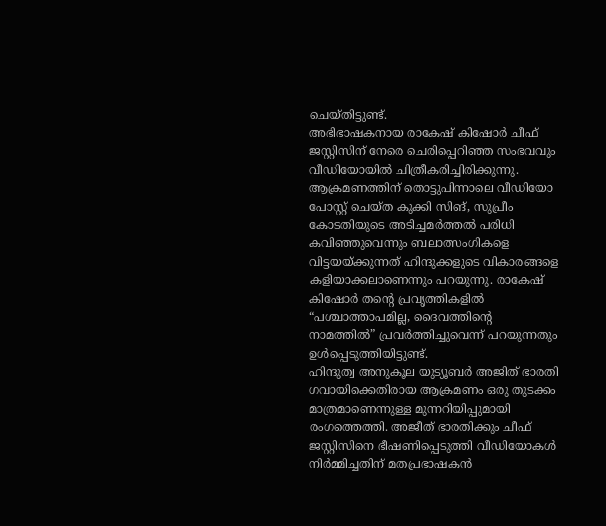ചെയ്തിട്ടുണ്ട്.
അഭിഭാഷകനായ രാകേഷ് കിഷോർ ചീഫ് ജസ്റ്റിസിന് നേരെ ചെരിപ്പെറിഞ്ഞ സംഭവവും വീഡിയോയിൽ ചിത്രീകരിച്ചിരിക്കുന്നു. ആക്രമണത്തിന് തൊട്ടുപിന്നാലെ വീഡിയോ പോസ്റ്റ് ചെയ്ത കുക്കി സിങ്, സുപ്രീം കോടതിയുടെ അടിച്ചമർത്തൽ പരിധി കവിഞ്ഞുവെന്നും ബലാത്സംഗികളെ വിട്ടയയ്ക്കുന്നത് ഹിന്ദുക്കളുടെ വികാരങ്ങളെ കളിയാക്കലാണെന്നും പറയുന്നു. രാകേഷ് കിഷോർ തന്റെ പ്രവൃത്തികളിൽ “പശ്ചാത്താപമില്ല, ദൈവത്തിന്റെ നാമത്തിൽ” പ്രവർത്തിച്ചുവെന്ന് പറയുന്നതും ഉള്‍പ്പെടുത്തിയിട്ടുണ്ട്.
ഹിന്ദുത്വ അനുകൂല യുട്യൂബർ അജിത് ഭാരതി ഗവായിക്കെതിരായ ആക്രമണം ഒരു തുടക്കം മാത്രമാണെന്നുള്ള മുന്നറിയിപ്പുമായി രംഗത്തെത്തി. അജീത് ഭാരതിക്കും ചീഫ് ജസ്റ്റിസിനെ ഭീഷണിപ്പെടുത്തി വീഡിയോകൾ നിർമ്മിച്ചതിന് മതപ്രഭാഷകൻ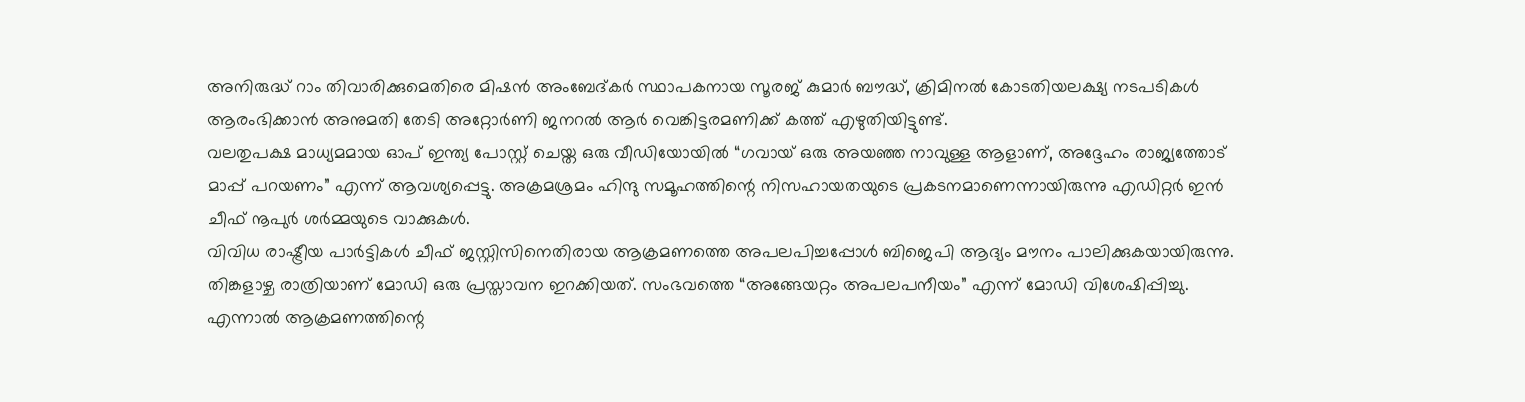അനിരുദ്ധ് റാം തിവാരിക്കുമെതിരെ മിഷൻ അംബേദ്കര്‍ സ്ഥാപകനായ സൂരജ് കുമാർ ബൗദ്ധ്, ക്രിമിനൽ കോടതിയലക്ഷ്യ നടപടികൾ ആരംഭിക്കാൻ അനുമതി തേടി അറ്റോർണി ജനറൽ ആർ വെങ്കിട്ടരമണിക്ക് കത്ത് എഴുതിയിട്ടുണ്ട്.
വലതുപക്ഷ മാധ്യമമായ ഓപ് ഇന്ത്യ പോസ്റ്റ് ചെയ്ത ഒരു വീഡിയോയില്‍ “ഗവായ് ഒരു അയഞ്ഞ നാവുള്ള ആളാണ്, അദ്ദേഹം രാജ്യത്തോട് മാപ്പ് പറയണം” എന്ന് ആവശ്യപ്പെട്ടു. അക്രമശ്രമം ഹിന്ദു സമൂഹത്തിന്റെ നിസഹായതയുടെ പ്രകടനമാണെന്നായിരുന്നു എഡിറ്റർ ഇൻ ചീഫ് നൂപുർ ശർമ്മയുടെ വാക്കുകള്‍.
വിവിധ രാഷ്ട്രീയ പാർട്ടികൾ ചീഫ് ജസ്റ്റിസിനെതിരായ ആക്രമണത്തെ അപലപിച്ചപ്പോള്‍ ബിജെപി ആദ്യം മൗനം പാലിക്കുകയായിരുന്നു. തിങ്കളാഴ്ച രാത്രിയാണ് മോഡി ഒരു പ്രസ്താവന ഇറക്കിയത്. സംഭവത്തെ “അങ്ങേയറ്റം അപലപനീയം” എന്ന് മോഡി വിശേഷിപ്പിച്ചു. എന്നാൽ ആക്രമണത്തിന്റെ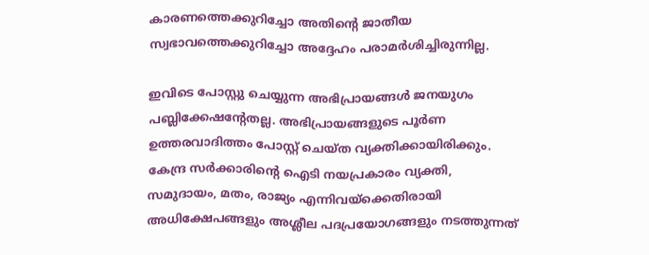കാരണത്തെക്കുറിച്ചോ അതിന്റെ ജാതീയ സ്വഭാവത്തെക്കുറിച്ചോ അദ്ദേഹം പരാമർശിച്ചിരുന്നില്ല.

ഇവിടെ പോസ്റ്റു ചെയ്യുന്ന അഭിപ്രായങ്ങള്‍ ജനയുഗം പബ്ലിക്കേഷന്റേതല്ല. അഭിപ്രായങ്ങളുടെ പൂര്‍ണ ഉത്തരവാദിത്തം പോസ്റ്റ് ചെയ്ത വ്യക്തിക്കായിരിക്കും. കേന്ദ്ര സര്‍ക്കാരിന്റെ ഐടി നയപ്രകാരം വ്യക്തി, സമുദായം, മതം, രാജ്യം എന്നിവയ്‌ക്കെതിരായി അധിക്ഷേപങ്ങളും അശ്ലീല പദപ്രയോഗങ്ങളും നടത്തുന്നത്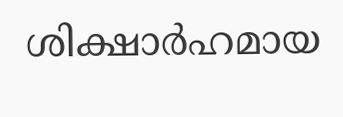ശിക്ഷാര്‍ഹമായ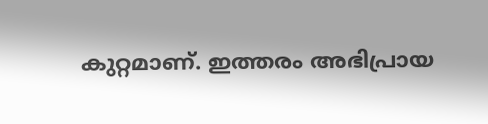കുറ്റമാണ്. ഇത്തരം അഭിപ്രായ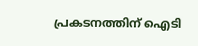പ്രകടനത്തിന് ഐടി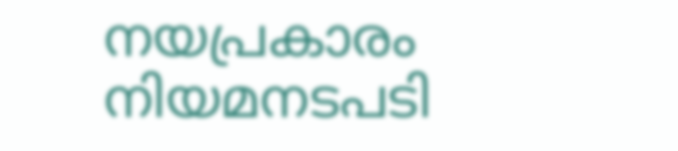നയപ്രകാരം നിയമനടപടി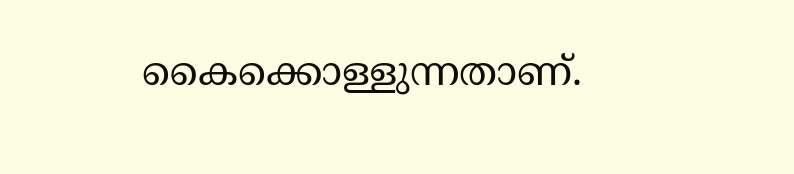കൈക്കൊള്ളുന്നതാണ്.